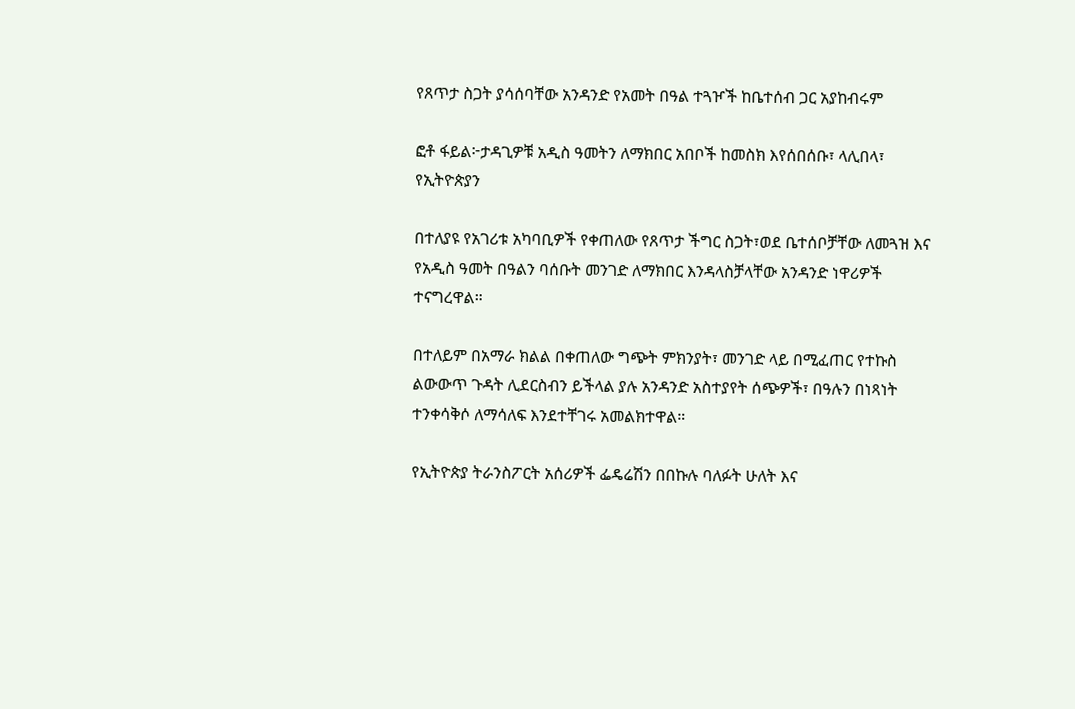የጸጥታ ስጋት ያሳሰባቸው አንዳንድ የአመት በዓል ተጓዦች ከቤተሰብ ጋር አያከብሩም

ፎቶ ፋይል፦ታዳጊዎቹ አዲስ ዓመትን ለማክበር አበቦች ከመስክ እየሰበሰቡ፣ ላሊበላ፣ የኢትዮጵያን

በተለያዩ የአገሪቱ አካባቢዎች የቀጠለው የጸጥታ ችግር ስጋት፣ወደ ቤተሰቦቻቸው ለመጓዝ እና የአዲስ ዓመት በዓልን ባሰቡት መንገድ ለማክበር እንዳላስቻላቸው አንዳንድ ነዋሪዎች ተናግረዋል።

በተለይም በአማራ ክልል በቀጠለው ግጭት ምክንያት፣ መንገድ ላይ በሚፈጠር የተኩስ ልውውጥ ጉዳት ሊደርስብን ይችላል ያሉ አንዳንድ አስተያየት ሰጭዎች፣ በዓሉን በነጻነት ተንቀሳቅሶ ለማሳለፍ እንደተቸገሩ አመልክተዋል።

የኢትዮጵያ ትራንስፖርት አሰሪዎች ፌዴሬሽን በበኩሉ ባለፉት ሁለት እና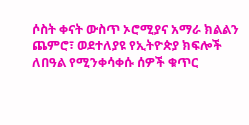ሶስት ቀናት ውስጥ ኦሮሚያና አማራ ክልልን ጨምሮ፣ ወደተለያዩ የኢትዮጵያ ክፍሎች ለበዓል የሚንቀሳቀሱ ሰዎች ቁጥር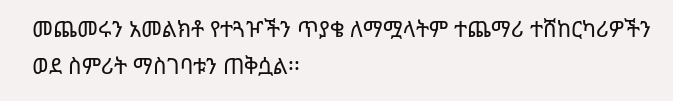መጨመሩን አመልክቶ የተጓዦችን ጥያቄ ለማሟላትም ተጨማሪ ተሸከርካሪዎችን ወደ ስምሪት ማስገባቱን ጠቅሷል፡፡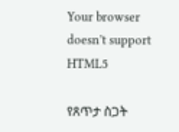Your browser doesn’t support HTML5

የጸጥታ ስጋት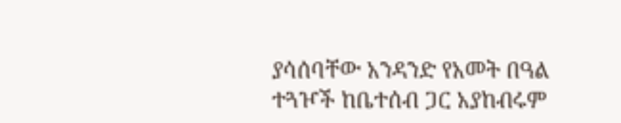ያሳሰባቸው አንዳንድ የአመት በዓል ተጓዦች ከቤተሰብ ጋር አያከብሩም